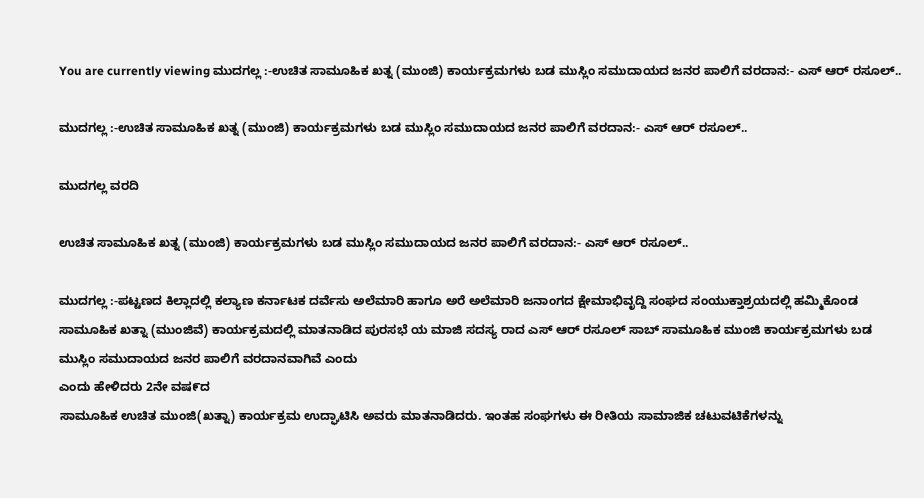You are currently viewing ಮುದಗಲ್ಲ :-ಉಚಿತ ಸಾಮೂಹಿಕ ಖತ್ನ (ಮುಂಜಿ) ಕಾರ್ಯಕ್ರಮಗಳು ಬಡ ಮುಸ್ಲಿಂ ಸಮುದಾಯದ ಜನರ ಪಾಲಿಗೆ ವರದಾನ:- ಎಸ್ ಆರ್ ರಸೂಲ್..

ಮುದಗಲ್ಲ :-ಉಚಿತ ಸಾಮೂಹಿಕ ಖತ್ನ (ಮುಂಜಿ) ಕಾರ್ಯಕ್ರಮಗಳು ಬಡ ಮುಸ್ಲಿಂ ಸಮುದಾಯದ ಜನರ ಪಾಲಿಗೆ ವರದಾನ:- ಎಸ್ ಆರ್ ರಸೂಲ್..

ಮುದಗಲ್ಲ ವರದಿ

ಉಚಿತ ಸಾಮೂಹಿಕ ಖತ್ನ (ಮುಂಜಿ) ಕಾರ್ಯಕ್ರಮಗಳು ಬಡ ಮುಸ್ಲಿಂ ಸಮುದಾಯದ ಜನರ ಪಾಲಿಗೆ ವರದಾನ:- ಎಸ್ ಆರ್ ರಸೂಲ್..

ಮುದಗಲ್ಲ :-ಪಟ್ಟಣದ ಕಿಲ್ಲಾದಲ್ಲಿ ಕಲ್ಯಾಣ ಕರ್ನಾಟಕ ದರ್ವೆಸು ಅಲೆಮಾರಿ ಹಾಗೂ ಅರೆ ಅಲೆಮಾರಿ ಜನಾಂಗದ ಕ್ಷೇಮಾಭಿವೃದ್ದಿ ಸಂಘದ ಸಂಯುಕ್ತಾಶ್ರಯದಲ್ಲಿ ಹಮ್ಮಿಕೊಂಡ ಸಾಮೂಹಿಕ ಖತ್ನಾ (ಮುಂಜಿವೆ) ಕಾರ್ಯಕ್ರಮದಲ್ಲಿ ಮಾತನಾಡಿದ ಪುರಸಭೆ ಯ ಮಾಜಿ ಸದಸ್ಯ ರಾದ ಎಸ್ ಆರ್ ರಸೂಲ್ ಸಾಬ್ ಸಾಮೂಹಿಕ ಮುಂಜಿ ಕಾರ್ಯಕ್ರಮಗಳು ಬಡ ಮುಸ್ಲಿಂ ಸಮುದಾಯದ ಜನರ ಪಾಲಿಗೆ ವರದಾನವಾಗಿವೆ ಎಂದು
ಎಂದು ಹೇಳಿದರು 2ನೇ ವಷ೯ದ
ಸಾಮೂಹಿಕ ಉಚಿತ ಮುಂಜಿ(ಖತ್ನಾ) ಕಾರ್ಯಕ್ರಮ ಉದ್ಘಾಟಿಸಿ ಅವರು ಮಾತನಾಡಿದರು. ಇಂತಹ ಸಂಘಗಳು ಈ ರೀತಿಯ ಸಾಮಾಜಿಕ ಚಟುವಟಿಕೆಗಳನ್ನು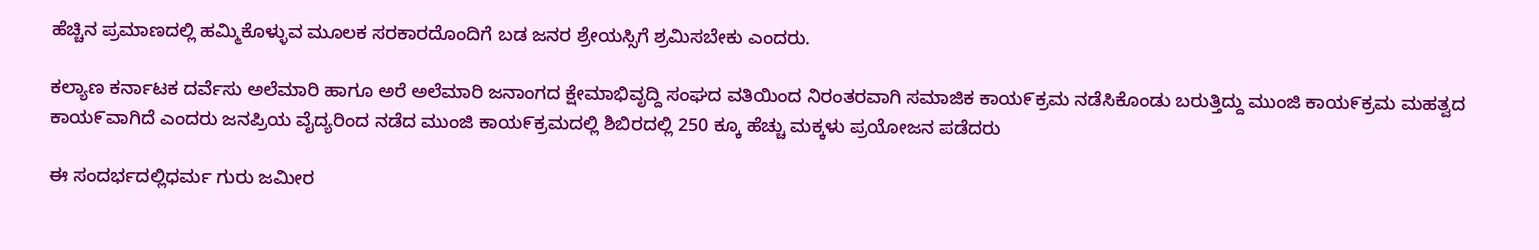ಹೆಚ್ಚಿನ ಪ್ರಮಾಣದಲ್ಲಿ ಹಮ್ಮಿಕೊಳ್ಳುವ ಮೂಲಕ ಸರಕಾರದೊಂದಿಗೆ ಬಡ ಜನರ ಶ್ರೇಯಸ್ಸಿಗೆ ಶ್ರಮಿಸಬೇಕು ಎಂದರು.

ಕಲ್ಯಾಣ ಕರ್ನಾಟಕ ದರ್ವೆಸು ಅಲೆಮಾರಿ ಹಾಗೂ ಅರೆ ಅಲೆಮಾರಿ ಜನಾಂಗದ ಕ್ಷೇಮಾಭಿವೃದ್ದಿ ಸಂಘದ ವತಿಯಿಂದ ನಿರಂತರವಾಗಿ ಸಮಾಜಿಕ ಕಾಯ೯ಕ್ರಮ ನಡೆಸಿಕೊಂಡು ಬರುತ್ತಿದ್ದು ಮುಂಜಿ ಕಾಯ೯ಕ್ರಮ ಮಹತ್ವದ ಕಾಯ೯ವಾಗಿದೆ ಎಂದರು ಜನಪ್ರಿಯ ವೈದ್ಯರಿಂದ ನಡೆದ ಮುಂಜಿ ಕಾಯ೯ಕ್ರಮದಲ್ಲಿ ಶಿಬಿರದಲ್ಲಿ 250 ಕ್ಕೂ ಹೆಚ್ಚು ಮಕ್ಕಳು ಪ್ರಯೋಜನ ಪಡೆದರು

ಈ ಸಂದರ್ಭದಲ್ಲಿಧರ್ಮ ಗುರು ಜಮೀರ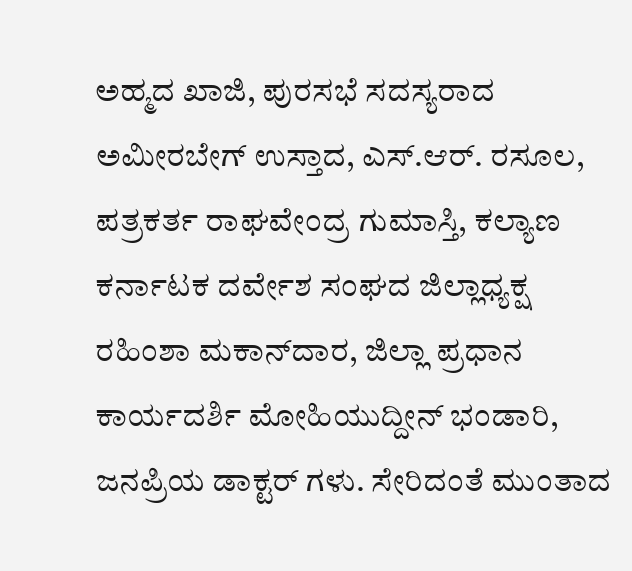ಅಹ್ಮದ ಖಾಜಿ, ಪುರಸಭೆ ಸದಸ್ಯರಾದ ಅಮೀರಬೇಗ್ ಉಸ್ತಾದ, ಎಸ್.ಆರ್. ರಸೂಲ, ಪತ್ರಕರ್ತ ರಾಘವೇಂದ್ರ ಗುಮಾಸ್ತಿ, ಕಲ್ಯಾಣ ಕರ್ನಾಟಕ ದರ್ವೇಶ ಸಂಘದ ಜಿಲ್ಲಾಧ್ಯಕ್ಷ ರಹಿಂಶಾ ಮಕಾನ್‌ದಾರ, ಜಿಲ್ಲಾ ಪ್ರಧಾನ ಕಾರ್ಯದರ್ಶಿ ಮೋಹಿಯುದ್ದೀನ್ ಭಂಡಾರಿ, ಜನಪ್ರಿಯ ಡಾಕ್ಟರ್ ಗಳು. ಸೇರಿದಂತೆ ಮುಂತಾದ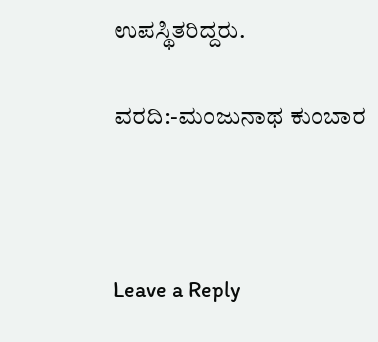ಉಪಸ್ಥಿತರಿದ್ದರು.

ವರದಿ:-ಮಂಜುನಾಥ ಕುಂಬಾರ



Leave a Reply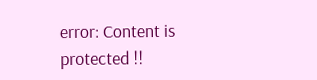error: Content is protected !!